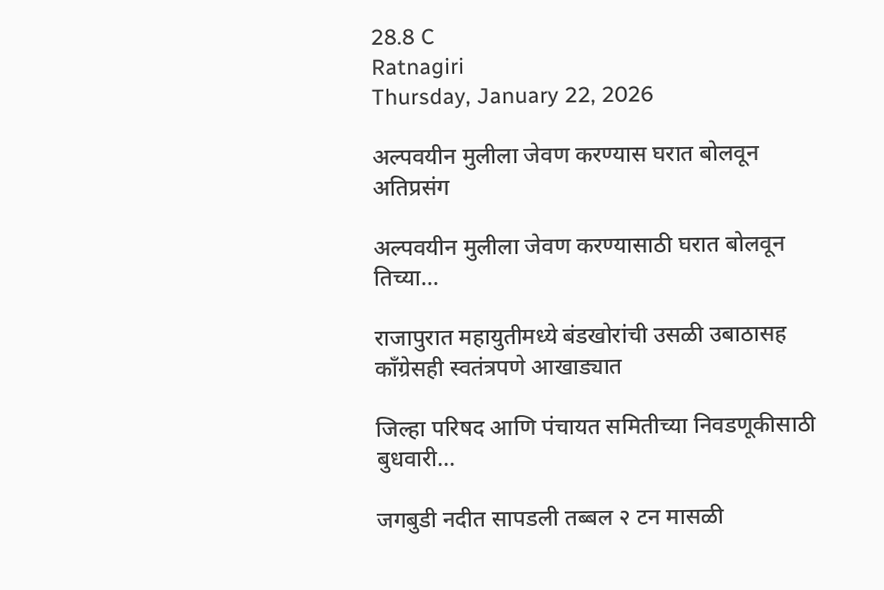28.8 C
Ratnagiri
Thursday, January 22, 2026

अल्पवयीन मुलीला जेवण करण्यास घरात बोलवून अतिप्रसंग

अल्पवयीन मुलीला जेवण करण्यासाठी घरात बोलवून तिच्या...

राजापुरात महायुतीमध्ये बंडखोरांची उसळी उबाठासह काँग्रेसही स्वतंत्रपणे आखाड्यात

जिल्हा परिषद आणि पंचायत समितीच्या निवडणूकीसाठी बुधवारी...

जगबुडी नदीत सापडली तब्बल २ टन मासळी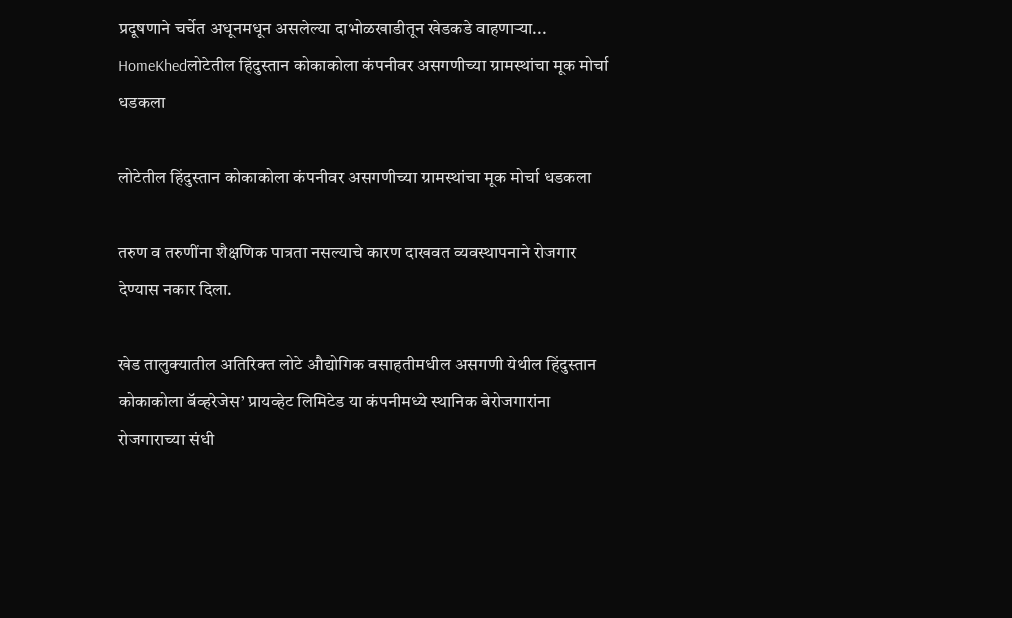प्रदूषणाने चर्चेत अधूनमधून असलेल्या दाभोळखाडीतून खेडकडे वाहणाऱ्या...
HomeKhedलोटेतील हिंदुस्तान कोकाकोला कंपनीवर असगणीच्या ग्रामस्थांचा मूक मोर्चा धडकला

लोटेतील हिंदुस्तान कोकाकोला कंपनीवर असगणीच्या ग्रामस्थांचा मूक मोर्चा धडकला

तरुण व तरुणींना शैक्षणिक पात्रता नसल्याचे कारण दाखवत व्यवस्थापनाने रोजगार देण्यास नकार दिला.

खेड तालुक्यातील अतिरिक्त लोटे औद्योगिक वसाहतीमधील असगणी येथील हिंदुस्तान कोकाकोला बॅव्हरेजेस’ प्रायव्हेट लिमिटेड या कंपनीमध्ये स्थानिक बेरोजगारांना रोजगाराच्या संधी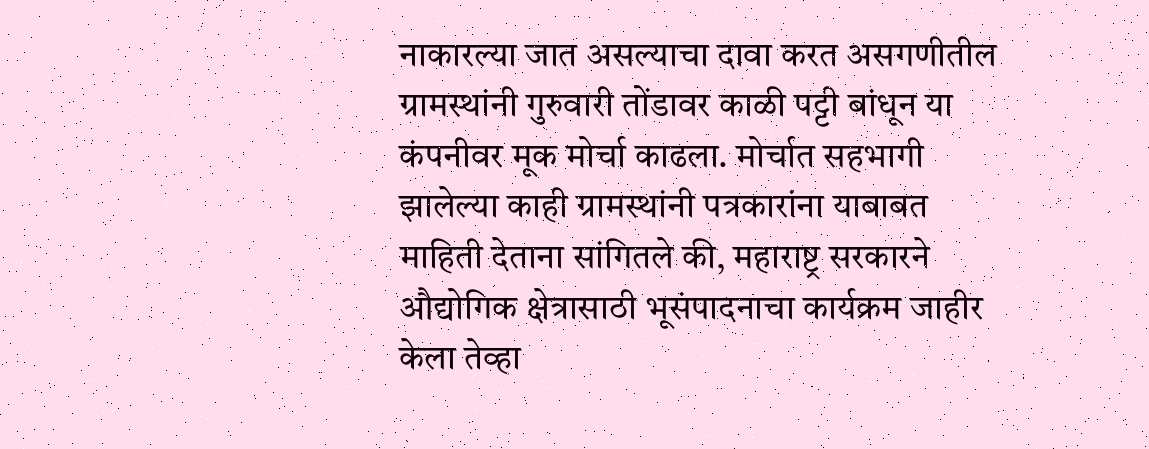नाकारल्या जात असल्याचा दावा करत असगणीतील ग्रामस्थांनी गुरुवारी तोंडावर काळी पट्टी बांधून या कंपनीवर मूक मोर्चा काढला. मोर्चात सहभागी झालेल्या काही ग्रामस्थांनी पत्रकारांना याबाबत माहिती देताना सांगितले की, महाराष्ट्र सरकारने औद्योगिक क्षेत्रासाठी भूसंपादनाचा कार्यक्रम जाहीर केला तेव्हा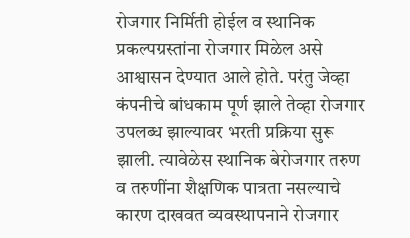रोजगार निर्मिती होईल व स्थानिक प्रकल्पग्रस्तांना रोजगार मिळेल असे आश्वासन देण्यात आले होते. परंतु जेव्हा कंपनीचे बांधकाम पूर्ण झाले तेव्हा रोजगार उपलब्ध झाल्यावर भरती प्रक्रिया सुरू झाली. त्यावेळेस स्थानिक बेरोजगार तरुण व तरुणींना शैक्षणिक पात्रता नसल्याचे कारण दाखवत व्यवस्थापनाने रोजगार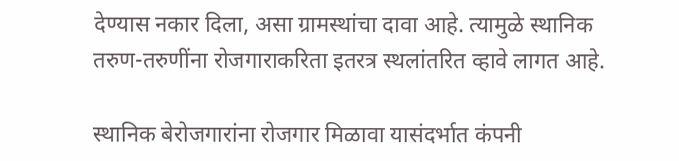देण्यास नकार दिला, असा ग्रामस्थांचा दावा आहे. त्यामुळे स्थानिक तरुण-तरुणींना रोजगाराकरिता इतरत्र स्थलांतरित व्हावे लागत आहे.

स्थानिक बेरोजगारांना रोजगार मिळावा यासंदर्भात कंपनी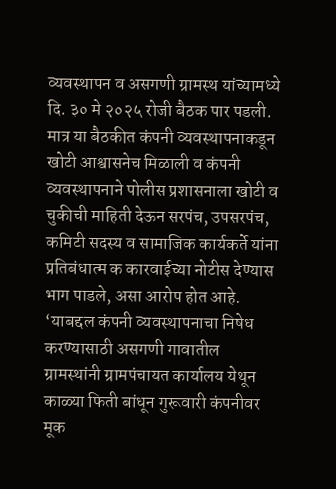व्यवस्थापन व असगणी ग्रामस्थ यांच्यामध्ये दि. ३० मे २०२५ रोजी बैठक पार पडली. मात्र या बैठकीत कंपनी व्यवस्थापनाकडून खोटी आश्वासनेच मिळाली व कंपनी व्यवस्थापनाने पोलीस प्रशासनाला खोटी व चुकीची माहिती देऊन सरपंच, उपसरपंच, कमिटी सदस्य व सामाजिक कार्यकर्ते यांना प्रतिबंधात्म क कारवाईच्या नोटीस देण्यास भाग पाडले, असा आरोप होत आहे. ‘याबद्दल कंपनी व्यवस्थापनाचा निषेध करण्यासाठी असगणी गावातील ग्रामस्थांनी ग्रामपंचायत कार्यालय येथून काळ्या फिती बांधून गुरूवारी कंपनीवर मूक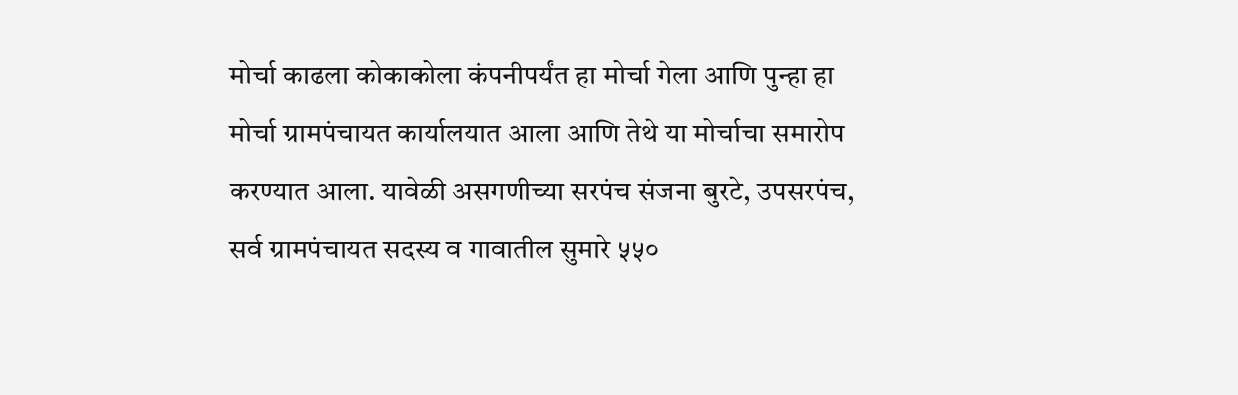मोर्चा काढला कोकाकोला कंपनीपर्यंत हा मोर्चा गेला आणि पुन्हा हा मोर्चा ग्रामपंचायत कार्यालयात आला आणि तेथे या मोर्चाचा समारोप करण्यात आला. यावेळी असगणीच्या सरपंच संजना बुरटे, उपसरपंच, सर्व ग्रामपंचायत सदस्य व गावातील सुमारे ५५०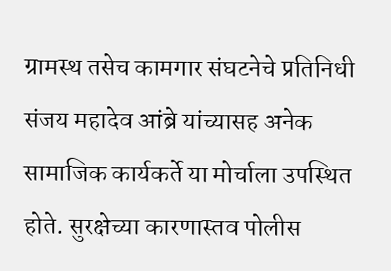ग्रामस्थ तसेच कामगार संघटनेचे प्रतिनिधी संजय महादेव आंब्रे यांच्यासह अनेक सामाजिक कार्यकर्ते या मोर्चाला उपस्थित होते. सुरक्षेच्या कारणास्तव पोलीस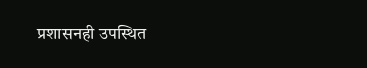प्रशासनही उपस्थित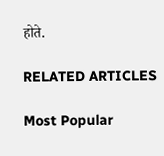होते.

RELATED ARTICLES

Most Popular